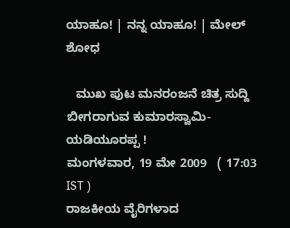ಯಾಹೂ! | ನನ್ನ ಯಾಹೂ! | ಮೇಲ್
ಶೋಧ

   ಮುಖ ಪುಟ ಮನರಂಜನೆ ಚಿತ್ರ ಸುದ್ದಿ
ಬೀಗರಾಗುವ ಕುಮಾರಸ್ವಾಮಿ-ಯಡಿಯ‌ೂರಪ್ಪ !
ಮಂಗಳವಾರ, 19 ಮೇ 2009   ( 17:03 IST )
ರಾಜಕೀಯ ವೈರಿಗಳಾದ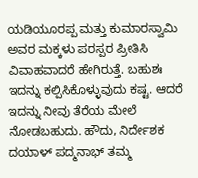ಯಡಿಯ‌ೂರಪ್ಪ ಮತ್ತು ಕುಮಾರಸ್ವಾಮಿ ಅವರ ಮಕ್ಕಳು ಪರಸ್ಪರ ಪ್ರೀತಿಸಿ ವಿವಾಹವಾದರೆ ಹೇಗಿರುತ್ತೆ. ಬಹುಶಃ ಇದನ್ನು ಕಲ್ಪಿಸಿಕೊಳ್ಳುವುದು ಕಷ್ಟ. ಆದರೆ ಇದನ್ನು ನೀವು ತೆರೆಯ ಮೇಲೆ ನೋಡಬಹುದು. ಹೌದು, ನಿರ್ದೇಶಕ ದಯಾಳ್ ಪದ್ಮನಾಭ್ ತಮ್ಮ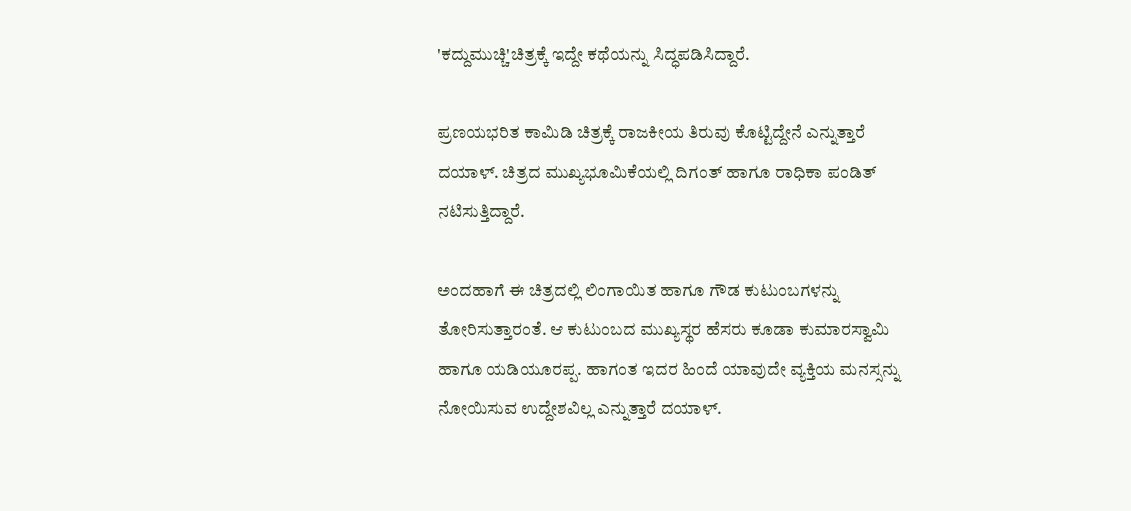'ಕದ್ದುಮುಚ್ಚಿ'ಚಿತ್ರಕ್ಕೆ ಇದ್ದೇ ಕಥೆಯನ್ನು ಸಿದ್ಧಪಡಿಸಿದ್ದಾರೆ.

ಪ್ರಣಯಭರಿತ ಕಾಮಿಡಿ ಚಿತ್ರಕ್ಕೆ ರಾಜಕೀಯ ತಿರುವು ಕೊಟ್ಟಿದ್ದೇನೆ ಎನ್ನುತ್ತಾರೆ ದಯಾಳ್. ಚಿತ್ರದ ಮುಖ್ಯಭೂಮಿಕೆಯಲ್ಲಿ ದಿಗಂತ್ ಹಾಗೂ ರಾಧಿಕಾ ಪಂಡಿತ್ ನಟಿಸುತ್ತಿದ್ದಾರೆ.

ಅಂದಹಾಗೆ ಈ ಚಿತ್ರದಲ್ಲಿ ಲಿಂಗಾಯಿತ ಹಾಗೂ ಗೌಡ ಕುಟುಂಬಗಳನ್ನು ತೋರಿಸುತ್ತಾರಂತೆ. ಆ ಕುಟುಂಬದ ಮುಖ್ಯಸ್ಥರ ಹೆಸರು ಕೂಡಾ ಕುಮಾರಸ್ವಾಮಿ ಹಾಗೂ ಯಡಿಯ‌ೂರಪ್ಪ. ಹಾಗಂತ ಇದರ ಹಿಂದೆ ಯಾವುದೇ ವ್ಯಕ್ತಿಯ ಮನಸ್ಸನ್ನು ನೋಯಿಸುವ ಉದ್ದೇಶವಿಲ್ಲ ಎನ್ನುತ್ತಾರೆ ದಯಾಳ್.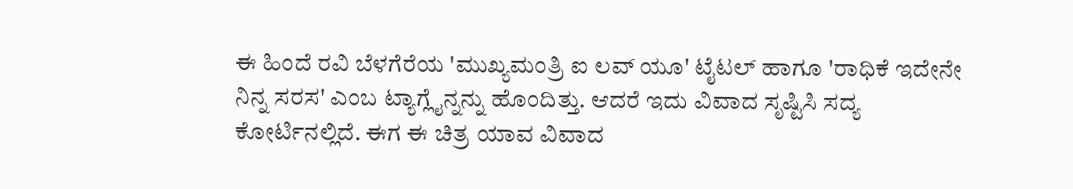ಈ ಹಿಂದೆ ರವಿ ಬೆಳಗೆರೆಯ 'ಮುಖ್ಯಮಂತ್ರಿ ಐ ಲವ್ ಯೂ' ಟೈಟಲ್ ಹಾಗೂ 'ರಾಧಿಕೆ ಇದೇನೇ ನಿನ್ನ ಸರಸ' ಎಂಬ ಟ್ಯಾಗ್ಲೈನ್ನನ್ನು ಹೊಂದಿತ್ತು. ಆದರೆ ಇದು ವಿವಾದ ಸೃಷ್ಟಿಸಿ ಸದ್ಯ ಕೋರ್ಟಿನಲ್ಲಿದೆ. ಈಗ ಈ ಚಿತ್ರ ಯಾವ ವಿವಾದ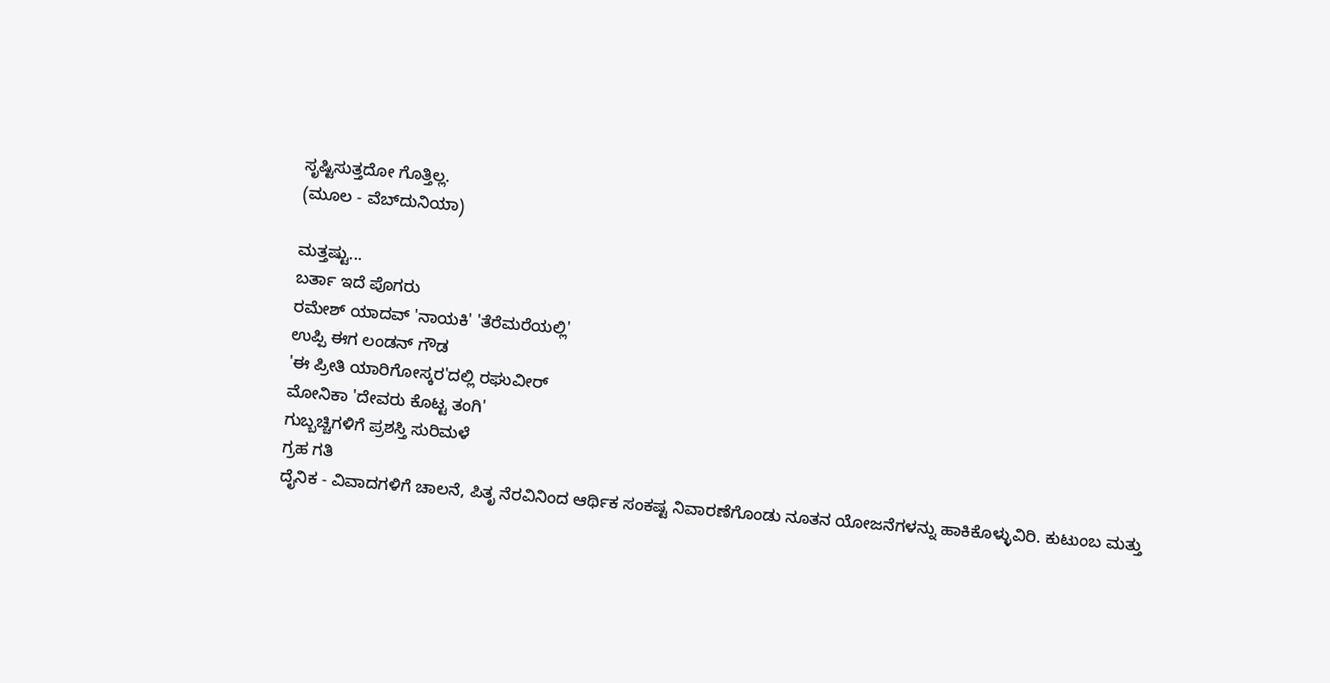ಸೃಷ್ಟಿಸುತ್ತದೋ ಗೊತ್ತಿಲ್ಲ.
(ಮೂಲ - ವೆಬ್‌ದುನಿಯಾ)

ಮತ್ತಷ್ಟು...
ಬರ್ತಾ ಇದೆ ಪೊಗರು
ರಮೇಶ್ ಯಾದವ್ 'ನಾಯಕಿ' 'ತೆರೆಮರೆಯಲ್ಲಿ'
ಉಪ್ಪಿ ಈಗ ಲಂಡನ್ ಗೌಡ
'ಈ ಪ್ರೀತಿ ಯಾರಿಗೋಸ್ಕರ'ದಲ್ಲಿ ರಘುವೀರ್
ಮೋನಿಕಾ 'ದೇವರು ಕೊಟ್ಟ ತಂಗಿ'
ಗುಬ್ಬಚ್ಚಿಗಳಿಗೆ ಪ್ರಶಸ್ತಿ ಸುರಿಮಳೆ
ಗ್ರಹ ಗತಿ
ದೈನಿಕ - ವಿವಾದಗಳಿಗೆ ಚಾಲನೆ, ಪಿತೃ ನೆರವಿನಿಂದ ಆರ್ಥಿಕ ಸಂಕಷ್ಟ ನಿವಾರಣೆಗೊಂಡು ನೂತನ ಯೋಜನೆಗಳನ್ನು ಹಾಕಿಕೊಳ್ಳುವಿರಿ. ಕುಟುಂಬ ಮತ್ತು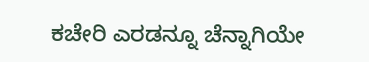ಕಚೇರಿ ಎರಡನ್ನೂ ಚೆನ್ನಾಗಿಯೇ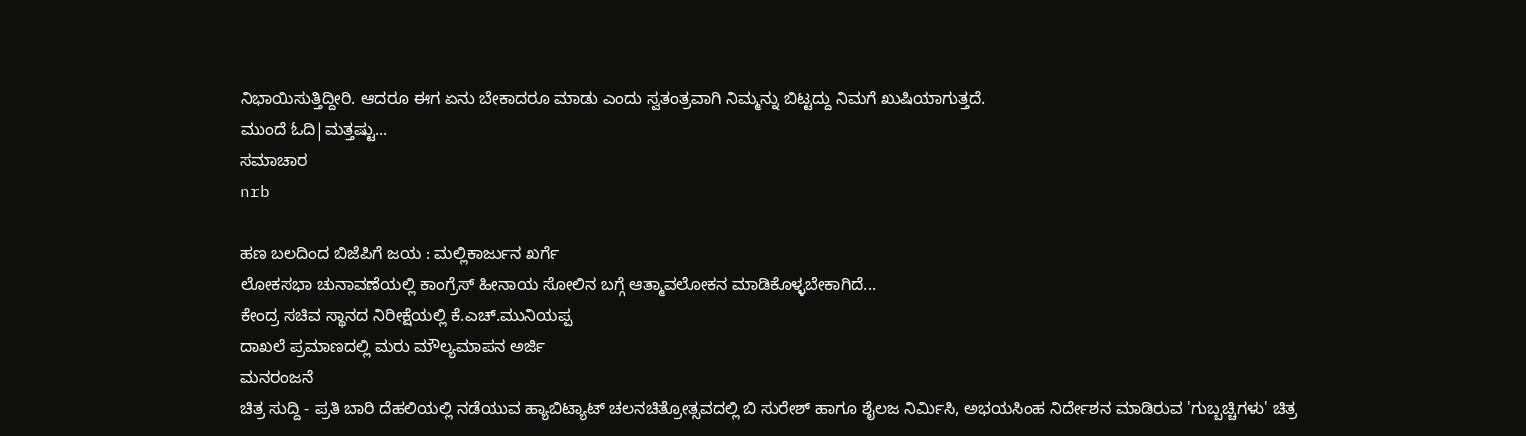ನಿಭಾಯಿಸುತ್ತಿದ್ದೀರಿ. ಆದರೂ ಈಗ ಏನು ಬೇಕಾದರೂ ಮಾಡು ಎಂದು ಸ್ವತಂತ್ರವಾಗಿ ನಿಮ್ಮನ್ನು ಬಿಟ್ಟದ್ದು ನಿಮಗೆ ಖುಷಿಯಾಗುತ್ತದೆ.
ಮುಂದೆ ಓದಿ|ಮತ್ತಷ್ಟು...
ಸಮಾಚಾರ
nrb

ಹಣ ಬಲದಿಂದ ಬಿಜೆಪಿಗೆ ಜಯ : ಮಲ್ಲಿಕಾರ್ಜುನ ಖರ್ಗೆ
ಲೋಕಸಭಾ ಚುನಾವಣೆಯಲ್ಲಿ ಕಾಂಗ್ರೆಸ್ ಹೀನಾಯ ಸೋಲಿನ ಬಗ್ಗೆ ಆತ್ಮಾವಲೋಕನ ಮಾಡಿಕೊಳ್ಳಬೇಕಾಗಿದೆ...
ಕೇಂದ್ರ ಸಚಿವ ಸ್ಥಾನದ ನಿರೀಕ್ಷೆಯಲ್ಲಿ ಕೆ.ಎಚ್.ಮುನಿಯಪ್ಪ
ದಾಖಲೆ ಪ್ರಮಾಣದಲ್ಲಿ ಮರು ಮೌಲ್ಯಮಾಪನ ಅರ್ಜಿ
ಮನರಂಜನೆ
ಚಿತ್ರ ಸುದ್ದಿ - ಪ್ರತಿ ಬಾರಿ ದೆಹಲಿಯಲ್ಲಿ ನಡೆಯುವ ಹ್ಯಾಬಿಟ್ಯಾಟ್ ಚಲನಚಿತ್ರೋತ್ಸವದಲ್ಲಿ ಬಿ ಸುರೇಶ್ ಹಾಗೂ ಶೈಲಜ ನಿರ್ಮಿಸಿ, ಅಭಯಸಿಂಹ ನಿರ್ದೇಶನ ಮಾಡಿರುವ 'ಗುಬ್ಬಚ್ಚಿಗಳು' ಚಿತ್ರ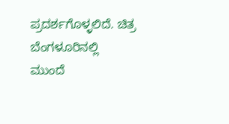ಪ್ರದರ್ಶಗೊಳ್ಳಲಿದೆ. ಚಿತ್ರ ಬೆಂಗಳೂರಿನಲ್ಲಿ
ಮುಂದೆ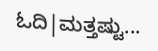ಓದಿ|ಮತ್ತಷ್ಟು...